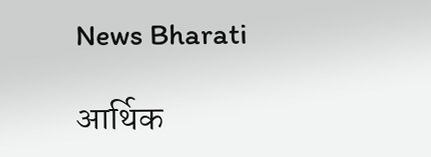News Bharati

आर्थिक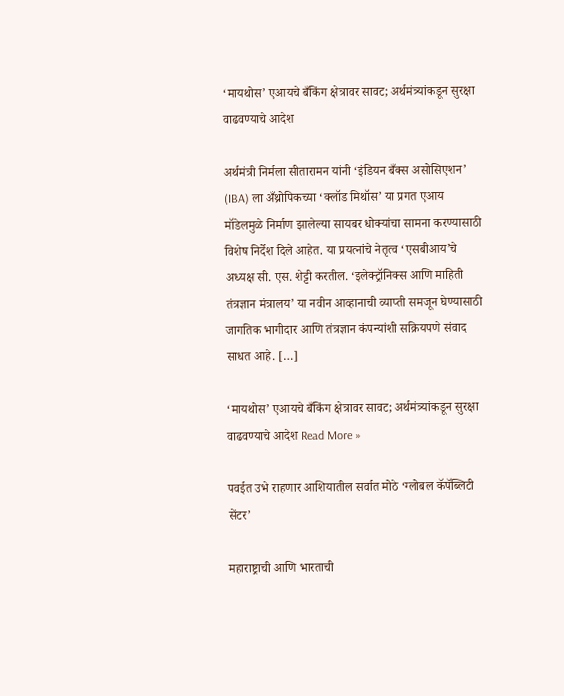‘मायथोस’ एआयचे बँकिंग क्षेत्रावर सावट; अर्थमंत्र्यांकडून सुरक्षा वाढवण्याचे आदेश

अर्थमंत्री निर्मला सीतारामन यांनी ‘इंडियन बँक्स असोसिएशन’ (IBA) ला अँथ्रोपिकच्या ‘क्लॉड मिथॉस’ या प्रगत एआय मॉडेलमुळे निर्माण झालेल्या सायबर धोक्यांचा सामना करण्यासाठी विशेष निर्देश दिले आहेत. या प्रयत्नांचे नेतृत्व ‘एसबीआय’चे अध्यक्ष सी. एस. शेट्टी करतील. ‘इलेक्ट्रॉनिक्स आणि माहिती तंत्रज्ञान मंत्रालय’ या नवीन आव्हानाची व्याप्ती समजून घेण्यासाठी जागतिक भागीदार आणि तंत्रज्ञान कंपन्यांशी सक्रियपणे संवाद साधत आहे. […]

‘मायथोस’ एआयचे बँकिंग क्षेत्रावर सावट; अर्थमंत्र्यांकडून सुरक्षा वाढवण्याचे आदेश Read More »

पवईत उभे राहणार आशियातील सर्वात मोठे ‘ग्लोबल कॅपॅब्लिटी सेंटर’

महाराष्ट्राची आणि भारताची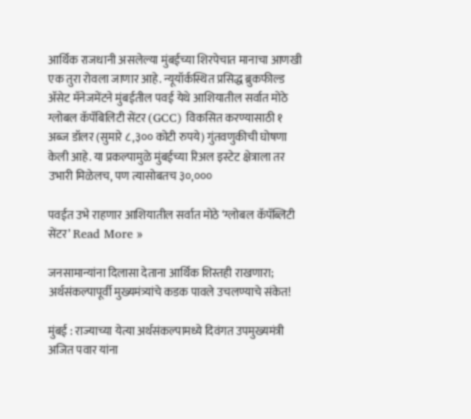आर्थिक राजधानी असलेल्या मुंबईच्या शिरपेचात मानाचा आणखी एक तुरा रोवला जाणार आहे. न्यूयॉर्कस्थित प्रसिद्ध ब्रुकफील्ड ॲसेट मॅनेजमेंटने मुंबईतील पवई येथे आशियातील सर्वात मोठे ग्लोबल कॅपॅबिलिटी सेंटर (GCC) विकसित करण्यासाठी १ अब्ज डॉलर (सुमारे ८,३०० कोटी रुपये) गुंतवणुकीची घोषणा केली आहे. या प्रकल्पामुळे मुंबईच्या रिअल इस्टेट क्षेत्राला तर उभारी मिळेलच, पण त्यासोबतच ३०,०००

पवईत उभे राहणार आशियातील सर्वात मोठे ‘ग्लोबल कॅपॅब्लिटी सेंटर’ Read More »

जनसामान्यांना दिलासा देताना आर्थिक शिस्तही राखणारा; अर्थसंकल्पापूर्वी मुख्यमंत्र्यांचे कडक पावले उचलण्याचे संकेत!

मुंबई : राज्याच्या येत्या अर्थसंकल्पामध्ये दिवंगत उपमुख्यमंत्री अजित पवार यांना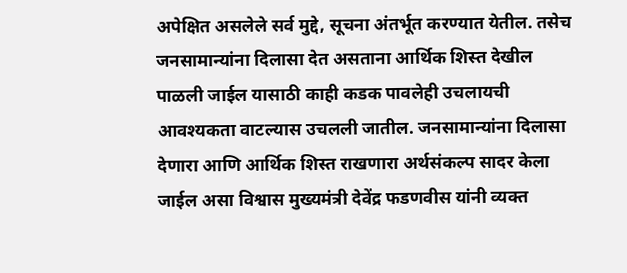अपेक्षित असलेले सर्व मुद्दे, सूचना अंतर्भूत करण्यात येतील. तसेच जनसामान्यांना दिलासा देत असताना आर्थिक शिस्त देखील पाळली जाईल यासाठी काही कडक पावलेही उचलायची आवश्यकता वाटल्यास उचलली जातील. जनसामान्यांना दिलासा देणारा आणि आर्थिक शिस्त राखणारा अर्थसंकल्प सादर केला जाईल असा विश्वास मुख्यमंत्री देवेंद्र फडणवीस यांनी व्यक्त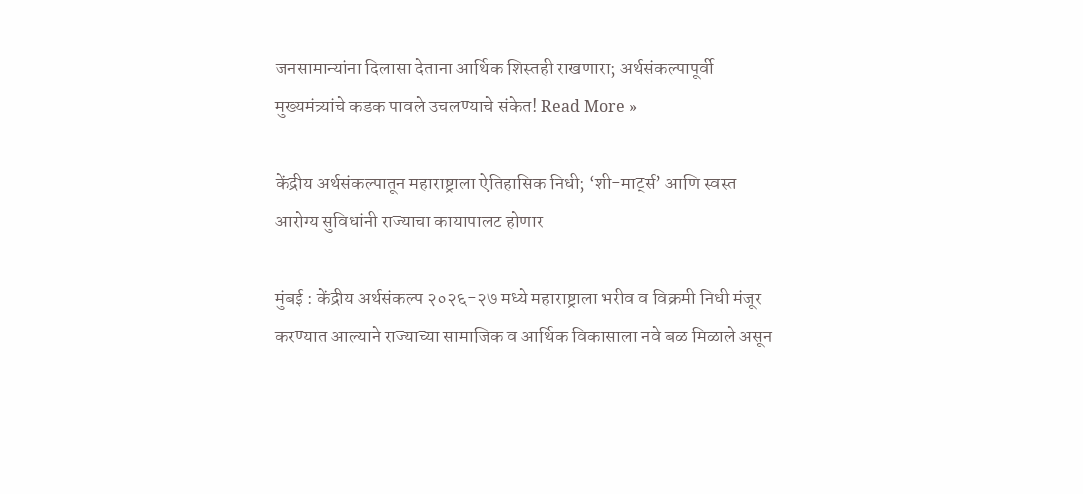जनसामान्यांना दिलासा देताना आर्थिक शिस्तही राखणारा; अर्थसंकल्पापूर्वी मुख्यमंत्र्यांचे कडक पावले उचलण्याचे संकेत! Read More »

केंद्रीय अर्थसंकल्पातून महाराष्ट्राला ऐतिहासिक निधी; ‘शी-मार्ट्स’ आणि स्वस्त आरोग्य सुविधांनी राज्याचा कायापालट होणार

मुंबई : केंद्रीय अर्थसंकल्प २०२६-२७ मध्ये महाराष्ट्राला भरीव व विक्रमी निधी मंजूर करण्यात आल्याने राज्याच्या सामाजिक व आर्थिक विकासाला नवे बळ मिळाले असून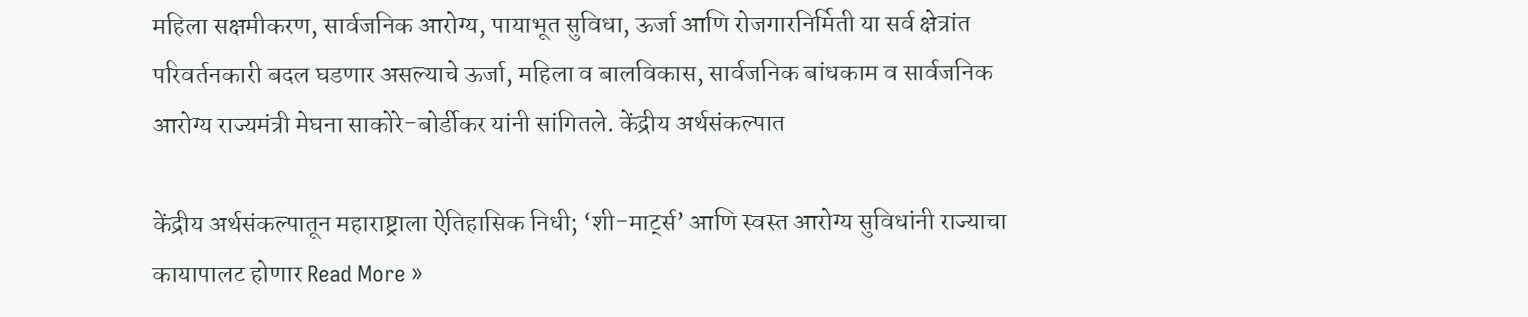महिला सक्षमीकरण, सार्वजनिक आरोग्य, पायाभूत सुविधा, ऊर्जा आणि रोजगारनिर्मिती या सर्व क्षेत्रांत परिवर्तनकारी बदल घडणार असल्याचे ऊर्जा, महिला व बालविकास, सार्वजनिक बांधकाम व सार्वजनिक आरोग्य राज्यमंत्री मेघना साकोरे-बोर्डीकर यांनी सांगितले. केंद्रीय अर्थसंकल्पात

केंद्रीय अर्थसंकल्पातून महाराष्ट्राला ऐतिहासिक निधी; ‘शी-मार्ट्स’ आणि स्वस्त आरोग्य सुविधांनी राज्याचा कायापालट होणार Read More »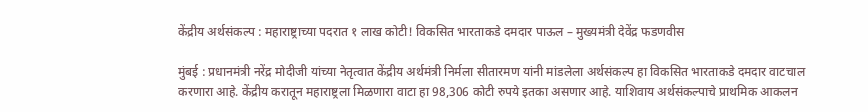केंद्रीय अर्थसंकल्प : महाराष्ट्राच्या पदरात १ लाख कोटी! विकसित भारताकडे दमदार पाऊल – मुख्यमंत्री देवेंद्र फडणवीस

मुंबई : प्रधानमंत्री नरेंद्र मोदीजी यांच्या नेतृत्वात केंद्रीय अर्थमंत्री निर्मला सीतारमण यांनी मांडलेला अर्थसंकल्प हा विकसित भारताकडे दमदार वाटचाल करणारा आहे. केंद्रीय करातून महाराष्ट्रला मिळणारा वाटा हा 98,306 कोटी रुपये इतका असणार आहे. याशिवाय अर्थसंकल्पाचे प्राथमिक आकलन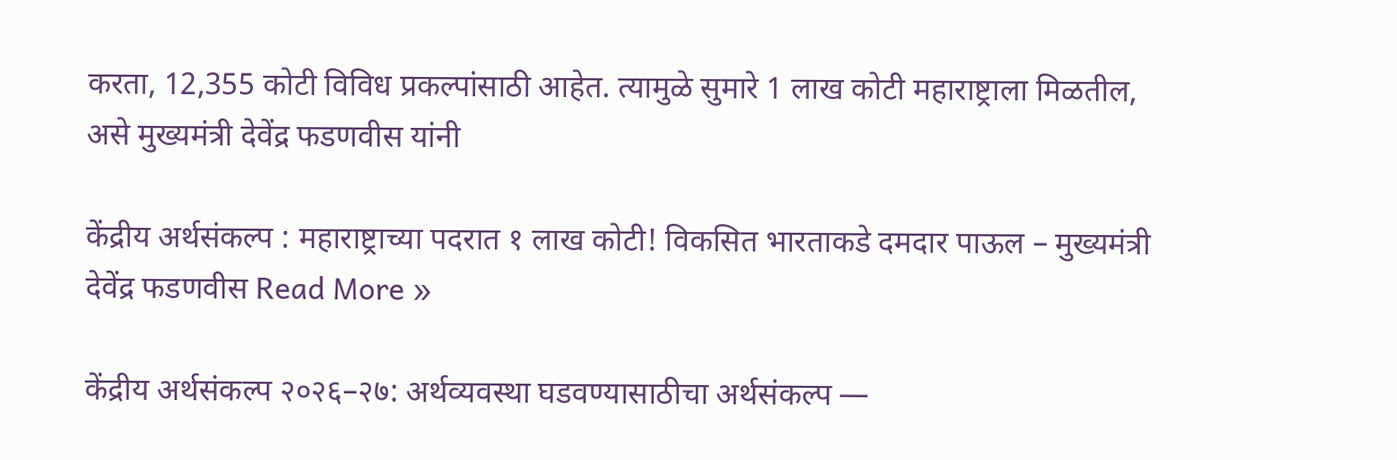करता, 12,355 कोटी विविध प्रकल्पांसाठी आहेत. त्यामुळे सुमारे 1 लाख कोटी महाराष्ट्राला मिळतील, असे मुख्यमंत्री देवेंद्र फडणवीस यांनी

केंद्रीय अर्थसंकल्प : महाराष्ट्राच्या पदरात १ लाख कोटी! विकसित भारताकडे दमदार पाऊल – मुख्यमंत्री देवेंद्र फडणवीस Read More »

केंद्रीय अर्थसंकल्प २०२६–२७: अर्थव्यवस्था घडवण्यासाठीचा अर्थसंकल्प —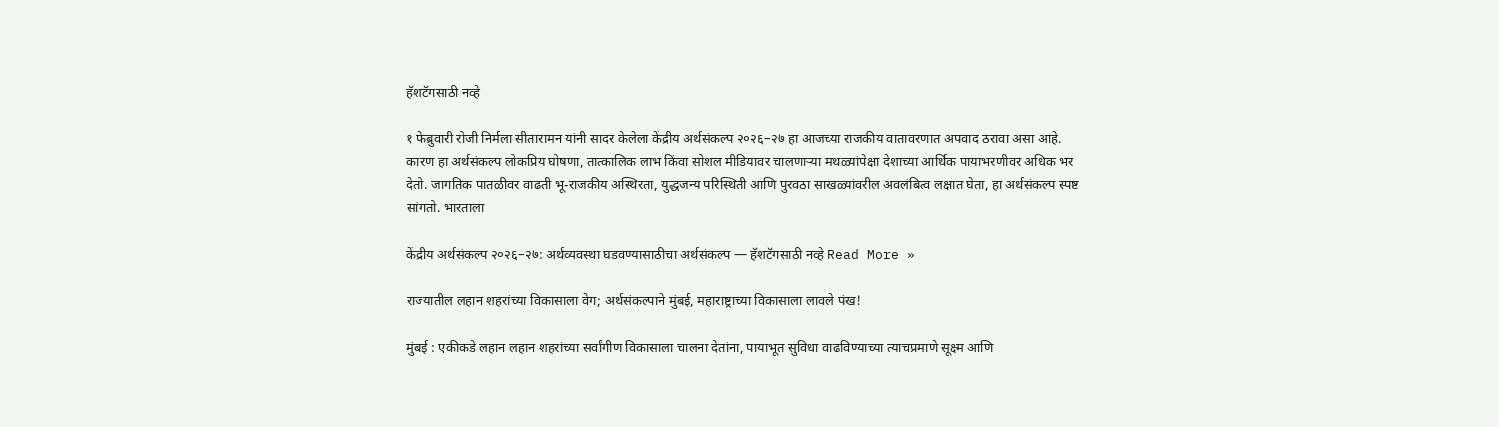हॅशटॅगसाठी नव्हे

१ फेब्रुवारी रोजी निर्मला सीतारामन यांनी सादर केलेला केंद्रीय अर्थसंकल्प २०२६–२७ हा आजच्या राजकीय वातावरणात अपवाद ठरावा असा आहे. कारण हा अर्थसंकल्प लोकप्रिय घोषणा, तात्कालिक लाभ किंवा सोशल मीडियावर चालणाऱ्या मथळ्यांपेक्षा देशाच्या आर्थिक पायाभरणीवर अधिक भर देतो. जागतिक पातळीवर वाढती भू-राजकीय अस्थिरता, युद्धजन्य परिस्थिती आणि पुरवठा साखळ्यांवरील अवलंबित्व लक्षात घेता, हा अर्थसंकल्प स्पष्ट सांगतो. भारताला

केंद्रीय अर्थसंकल्प २०२६–२७: अर्थव्यवस्था घडवण्यासाठीचा अर्थसंकल्प — हॅशटॅगसाठी नव्हे Read More »

राज्यातील लहान शहरांच्या विकासाला वेग; अर्थसंकल्पाने मुंबई, महाराष्ट्राच्या विकासाला लावले पंख!

मुंबई : एकीकडे लहान लहान शहरांच्या सर्वांगीण विकासाला चालना देतांना, पायाभूत सुविधा वाढविण्याच्या त्याचप्रमाणे सूक्ष्म आणि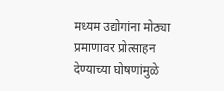मध्यम उद्योगांना मोठ्या प्रमाणावर प्रोत्साहन देण्याच्या घोषणांमुळे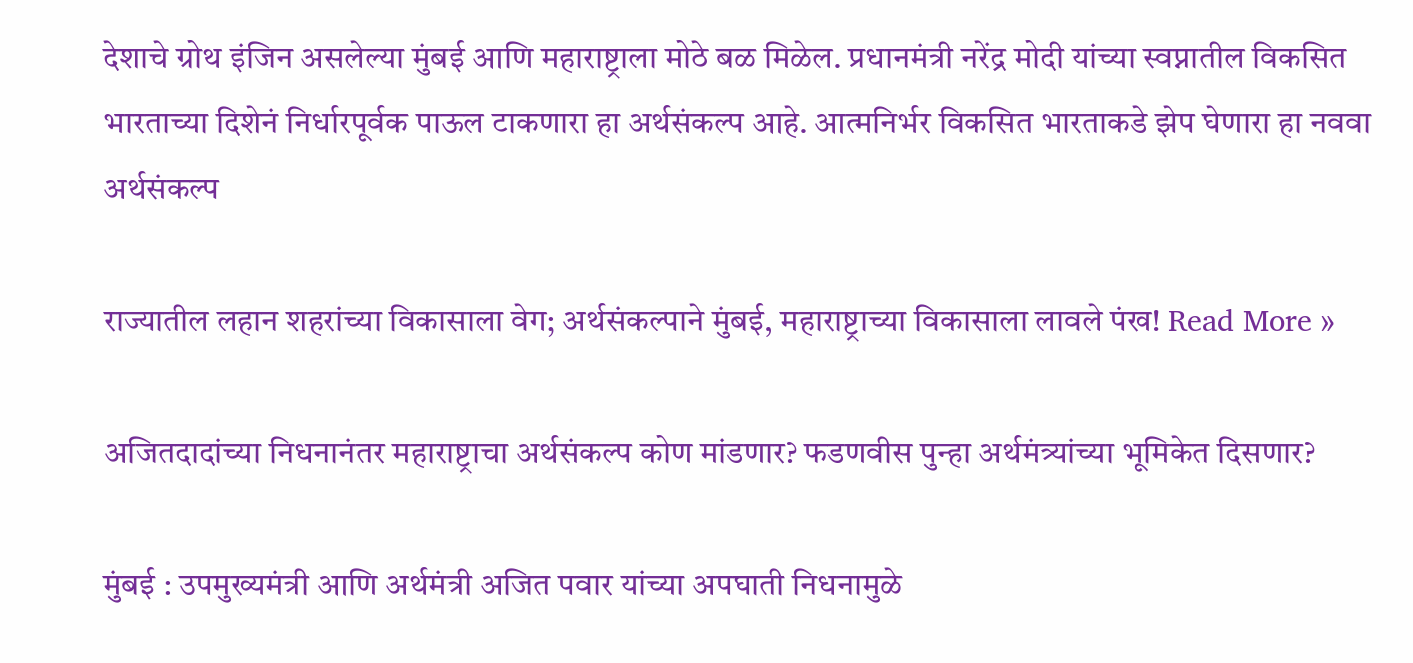देशाचे ग्रोथ इंजिन असलेल्या मुंबई आणि महाराष्ट्राला मोठे बळ मिळेल. प्रधानमंत्री नरेंद्र मोदी यांच्या स्वप्नातील विकसित भारताच्या दिशेनं निर्धारपूर्वक पाऊल टाकणारा हा अर्थसंकल्प आहे. आत्मनिर्भर विकसित भारताकडे झेप घेणारा हा नववा अर्थसंकल्प

राज्यातील लहान शहरांच्या विकासाला वेग; अर्थसंकल्पाने मुंबई, महाराष्ट्राच्या विकासाला लावले पंख! Read More »

अजितदादांच्या निधनानंतर महाराष्ट्राचा अर्थसंकल्प कोण मांडणार? फडणवीस पुन्हा अर्थमंत्र्यांच्या भूमिकेत दिसणार?

मुंबई : उपमुख्यमंत्री आणि अर्थमंत्री अजित पवार यांच्या अपघाती निधनामुळे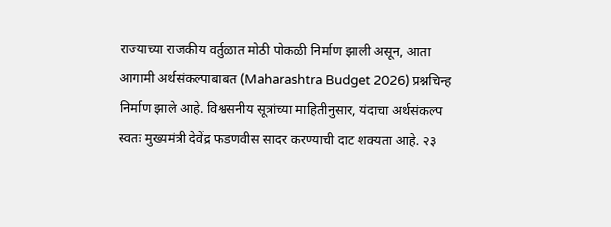राज्याच्या राजकीय वर्तुळात मोठी पोकळी निर्माण झाली असून, आता आगामी अर्थसंकल्पाबाबत (Maharashtra Budget 2026) प्रश्नचिन्ह निर्माण झाले आहे. विश्वसनीय सूत्रांच्या माहितीनुसार, यंदाचा अर्थसंकल्प स्वतः मुख्यमंत्री देवेंद्र फडणवीस सादर करण्याची दाट शक्यता आहे. २३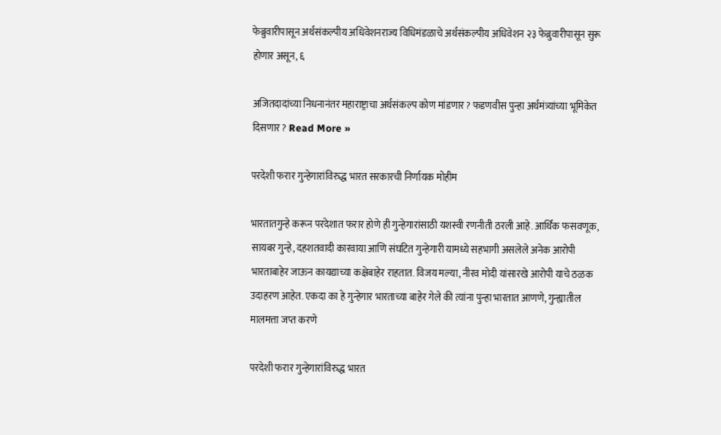फेब्रुवारीपासून अर्थसंकल्पीय अधिवेशनराज्य विधिमंडळाचे अर्थसंकल्पीय अधिवेशन २३ फेब्रुवारीपासून सुरू होणार असून, ६

अजितदादांच्या निधनानंतर महाराष्ट्राचा अर्थसंकल्प कोण मांडणार? फडणवीस पुन्हा अर्थमंत्र्यांच्या भूमिकेत दिसणार? Read More »

परदेशी फरार गुन्हेगारांविरुद्ध भारत सरकारची निर्णायक मोहीम

भारतातगुन्हे करून परदेशात फरार होणे ही गुन्हेगारांसाठी यशस्वी रणनीती ठरली आहे. आर्थिक फसवणूक, सायबर गुन्हे, दहशतवादी कारवाया आणि संघटित गुन्हेगारी यामध्ये सहभागी असलेले अनेक आरोपी भारताबाहेर जाऊन कायद्याच्या कक्षेबाहेर राहतात. विजय मल्या, नीरव मोदी यांसारखे आरोपी याचे ठळक उदाहरण आहेत. एकदा का हे गुन्हेगार भारताच्या बाहेर गेले की त्यांना पुन्हा भारतात आणणे, गुन्ह्यातील मालमत्ता जप्त करणे

परदेशी फरार गुन्हेगारांविरुद्ध भारत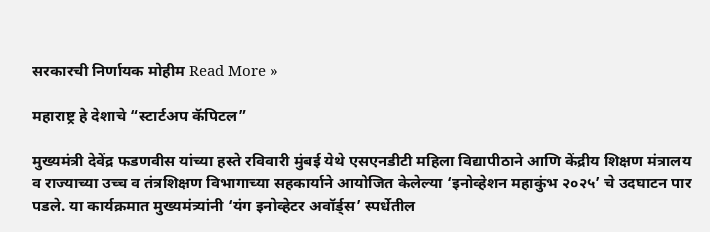सरकारची निर्णायक मोहीम Read More »

महाराष्ट्र हे देशाचे “स्टार्टअप कॅपिटल”

मुख्यमंत्री देवेंद्र फडणवीस यांच्या हस्ते रविवारी मुंबई येथे एसएनडीटी महिला विद्यापीठाने आणि केंद्रीय शिक्षण मंत्रालय व राज्याच्या उच्च व तंत्रशिक्षण विभागाच्या सहकार्याने आयोजित केलेल्या ‘इनोव्हेशन महाकुंभ २०२५’ चे उदघाटन पार पडले. या कार्यक्रमात मुख्यमंत्र्यांनी ‘यंग इनोव्हेटर अवॉर्ड्स’ स्पर्धेतील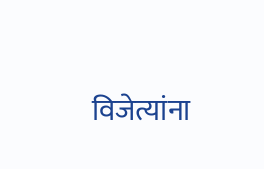विजेत्यांना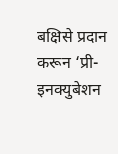बक्षिसे प्रदान करून ‘प्री-इनक्युबेशन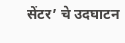सेंटर’ चे उदघाटन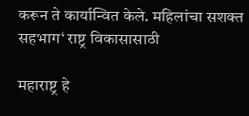करून ते कार्यान्वित केले. महिलांचा सशक्त सहभाग‘ राष्ट्र विकासासाठी

महाराष्ट्र हे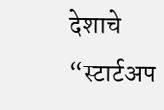देशाचे “स्टार्टअप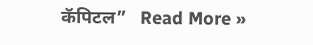कॅपिटल”   Read More »